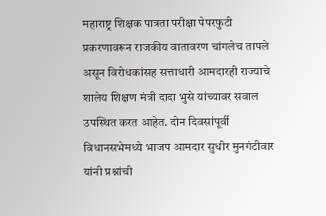महाराष्ट्र शिक्षक पात्रता परीक्षा पेपरफुटी प्रकरणावरून राजकीय वातावरण चांगलेच तापले असून विरोधकांसह सत्ताधारी आमदारही राज्याचे शालेय शिक्षण मंत्री दादा भुसे यांच्यावर सवाल उपस्थित करत आहेत. दोन दिवसांपूर्वी विधानसभेमध्ये भाजप आमदार सुधीर मुनगंटीवार यांनी प्रश्नांची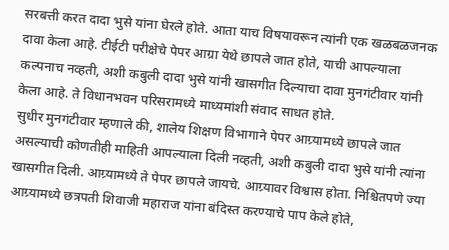सरबत्ती करत दादा भुसे यांना घेरले होते. आता याच विषयावरून त्यांनी एक खळबळजनक दावा केला आहे. टीईटी परीक्षेचे पेपर आग्रा येथे छापले जात होते, याची आपल्याला कल्पनाच नव्हती, अशी कबुली दादा भुसे यांनी खासगीत दिल्याचा दावा मुनगंटीवार यांनी केला आहे. ते विधानभवन परिसरामध्ये माध्यमांशी संवाद साधत होते.
सुधीर मुनगंटीवार म्हणाले की, शालेय शिक्षण विभागाने पेपर आग्र्यामध्ये छापले जात असल्याची कोणतीही माहिती आपल्याला दिली नव्हती, अशी कबुली दादा भुसे यांनी त्यांना खासगीत दिली. आग्र्यामध्ये ते पेपर छापले जायचे. आग्र्यावर विश्वास होता. निश्चितपणे ज्या आग्र्यामध्ये छत्रपती शिवाजी महाराज यांना बंदिस्त करण्याचे पाप केले होते,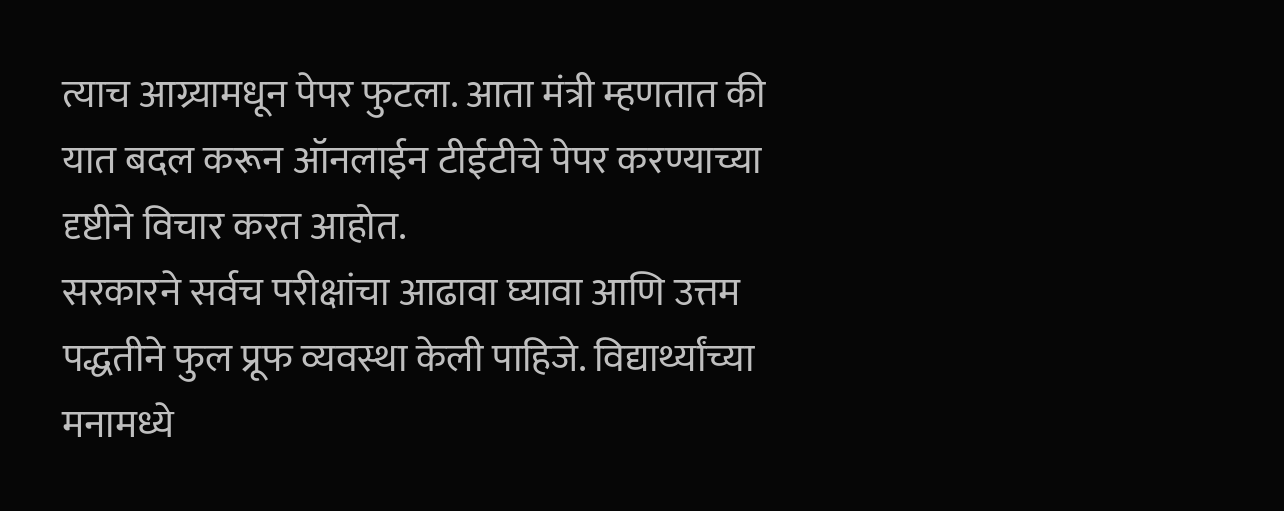त्याच आग्र्यामधून पेपर फुटला. आता मंत्री म्हणतात की यात बदल करून ऑनलाईन टीईटीचे पेपर करण्याच्या दृष्टीने विचार करत आहोत.
सरकारने सर्वच परीक्षांचा आढावा घ्यावा आणि उत्तम पद्धतीने फुल प्रूफ व्यवस्था केली पाहिजे. विद्यार्थ्यांच्या मनामध्ये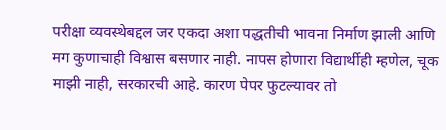परीक्षा व्यवस्थेबद्दल जर एकदा अशा पद्धतीची भावना निर्माण झाली आणि मग कुणाचाही विश्वास बसणार नाही. नापस होणारा विद्यार्थीही म्हणेल, चूक माझी नाही, सरकारची आहे. कारण पेपर फुटल्यावर तो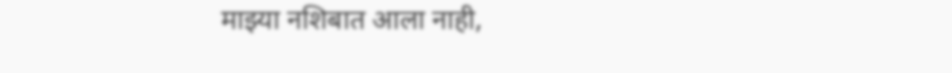माझ्या नशिबात आला नाही,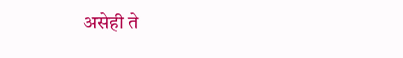असेही ते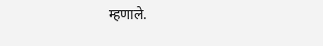म्हणाले.